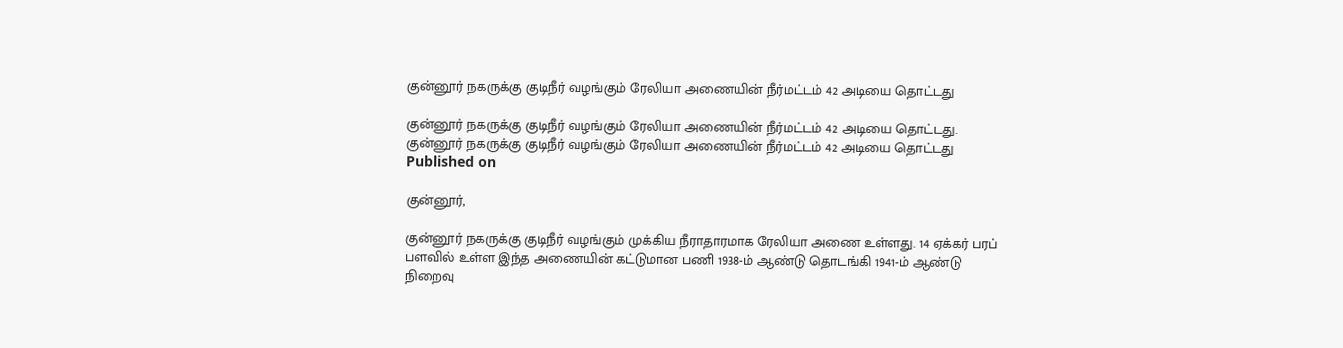குன்னூர் நகருக்கு குடிநீர் வழங்கும் ரேலியா அணையின் நீர்மட்டம் 42 அடியை தொட்டது

குன்னூர் நகருக்கு குடிநீர் வழங்கும் ரேலியா அணையின் நீர்மட்டம் 42 அடியை தொட்டது.
குன்னூர் நகருக்கு குடிநீர் வழங்கும் ரேலியா அணையின் நீர்மட்டம் 42 அடியை தொட்டது
Published on

குன்னூர்,

குன்னூர் நகருக்கு குடிநீர் வழங்கும் முக்கிய நீராதாரமாக ரேலியா அணை உள்ளது. 14 ஏக்கர் பரப் பளவில் உள்ள இந்த அணையின் கட்டுமான பணி 1938-ம் ஆண்டு தொடங்கி 1941-ம் ஆண்டு நிறைவு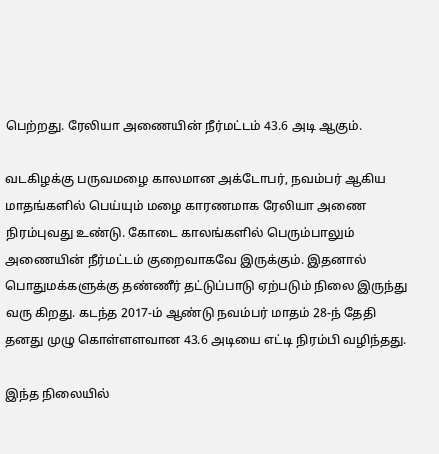பெற்றது. ரேலியா அணையின் நீர்மட்டம் 43.6 அடி ஆகும்.

வடகிழக்கு பருவமழை காலமான அக்டோபர், நவம்பர் ஆகிய மாதங்களில் பெய்யும் மழை காரணமாக ரேலியா அணை நிரம்புவது உண்டு. கோடை காலங்களில் பெரும்பாலும் அணையின் நீர்மட்டம் குறைவாகவே இருக்கும். இதனால் பொதுமக்களுக்கு தண்ணீர் தட்டுப்பாடு ஏற்படும் நிலை இருந்து வரு கிறது. கடந்த 2017-ம் ஆண்டு நவம்பர் மாதம் 28-ந் தேதி தனது முழு கொள்ளளவான 43.6 அடியை எட்டி நிரம்பி வழிந்தது.

இந்த நிலையில்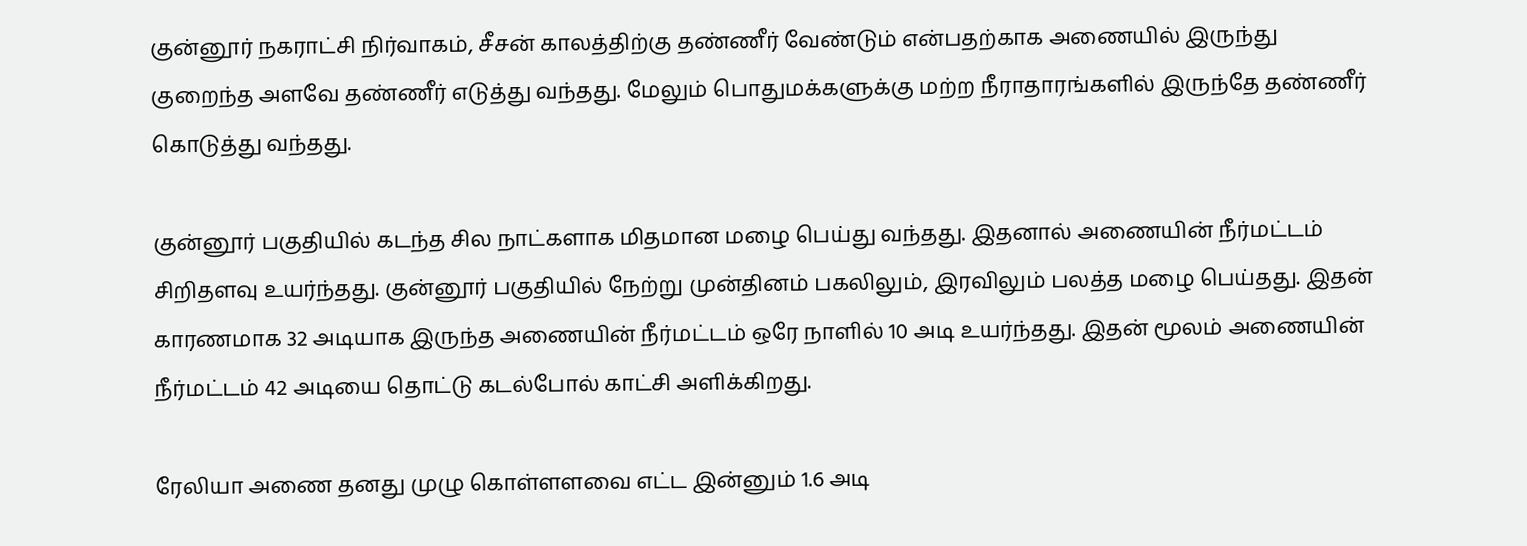குன்னூர் நகராட்சி நிர்வாகம், சீசன் காலத்திற்கு தண்ணீர் வேண்டும் என்பதற்காக அணையில் இருந்து குறைந்த அளவே தண்ணீர் எடுத்து வந்தது. மேலும் பொதுமக்களுக்கு மற்ற நீராதாரங்களில் இருந்தே தண்ணீர் கொடுத்து வந்தது.

குன்னூர் பகுதியில் கடந்த சில நாட்களாக மிதமான மழை பெய்து வந்தது. இதனால் அணையின் நீர்மட்டம் சிறிதளவு உயர்ந்தது. குன்னூர் பகுதியில் நேற்று முன்தினம் பகலிலும், இரவிலும் பலத்த மழை பெய்தது. இதன் காரணமாக 32 அடியாக இருந்த அணையின் நீர்மட்டம் ஒரே நாளில் 10 அடி உயர்ந்தது. இதன் மூலம் அணையின் நீர்மட்டம் 42 அடியை தொட்டு கடல்போல் காட்சி அளிக்கிறது.

ரேலியா அணை தனது முழு கொள்ளளவை எட்ட இன்னும் 1.6 அடி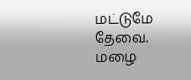மட்டுமே தேவை. மழை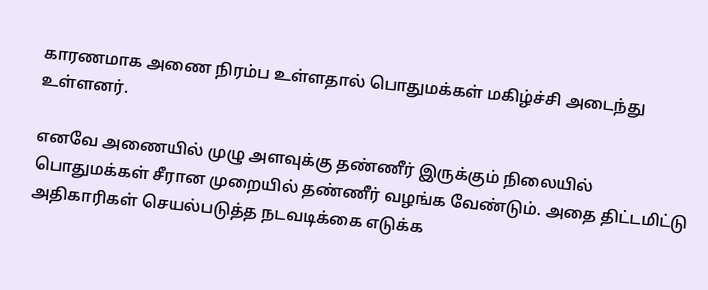காரணமாக அணை நிரம்ப உள்ளதால் பொதுமக்கள் மகிழ்ச்சி அடைந்து உள்ளனர்.

எனவே அணையில் முழு அளவுக்கு தண்ணீர் இருக்கும் நிலையில் பொதுமக்கள் சீரான முறையில் தண்ணீர் வழங்க வேண்டும். அதை திட்டமிட்டு அதிகாரிகள் செயல்படுத்த நடவடிக்கை எடுக்க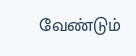வேண்டும்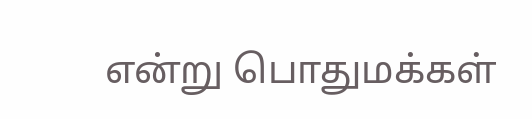என்று பொதுமக்கள்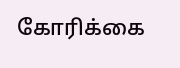கோரிக்கை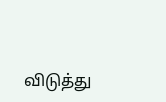விடுத்து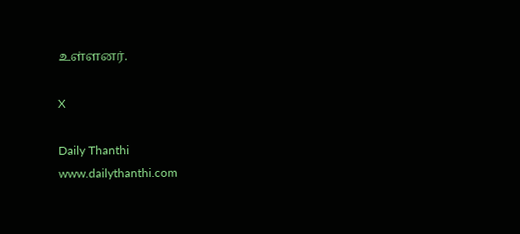உள்ளனர்.

X

Daily Thanthi
www.dailythanthi.com